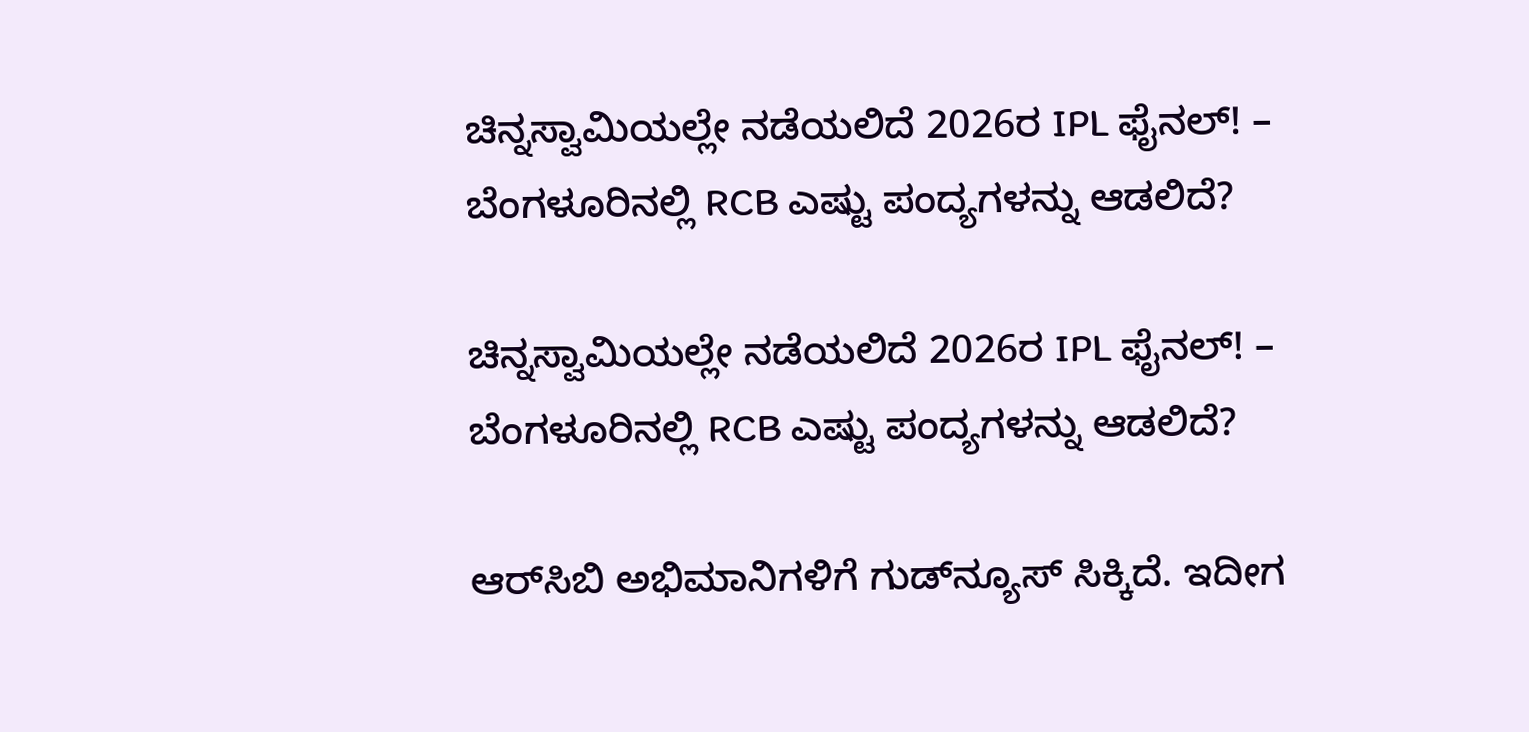ಚಿನ್ನಸ್ವಾಮಿಯಲ್ಲೇ ನಡೆಯಲಿದೆ 2026ರ IPL ಫೈನಲ್! – ಬೆಂಗಳೂರಿನಲ್ಲಿ RCB ಎಷ್ಟು ಪಂದ್ಯಗಳನ್ನು ಆಡಲಿದೆ?

ಚಿನ್ನಸ್ವಾಮಿಯಲ್ಲೇ ನಡೆಯಲಿದೆ 2026ರ IPL ಫೈನಲ್! – ಬೆಂಗಳೂರಿನಲ್ಲಿ RCB ಎಷ್ಟು ಪಂದ್ಯಗಳನ್ನು ಆಡಲಿದೆ?

ಆರ್‌ಸಿಬಿ ಅಭಿಮಾನಿಗಳಿಗೆ ಗುಡ್‌ನ್ಯೂಸ್‌ ಸಿಕ್ಕಿದೆ. ಇದೀಗ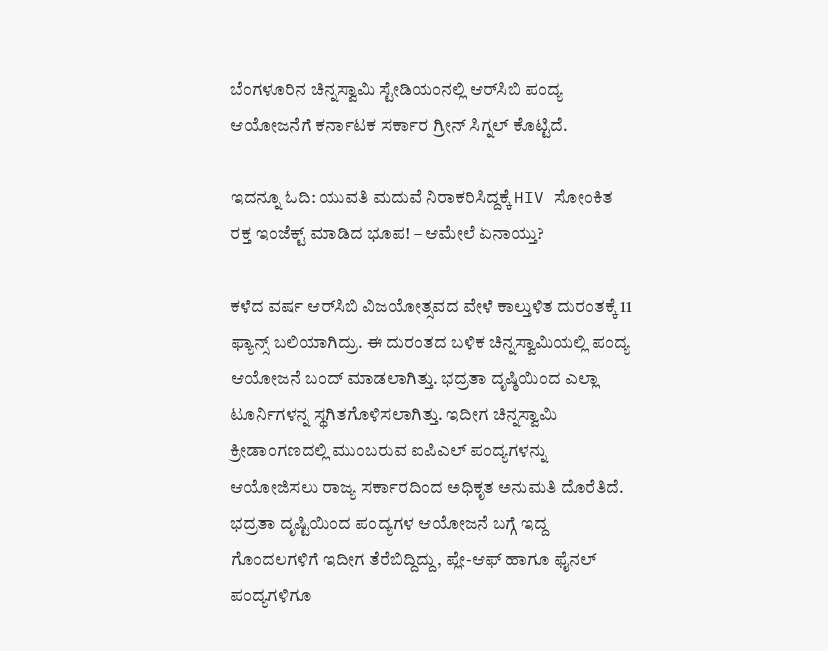ಬೆಂಗಳೂರಿನ ಚಿನ್ನಸ್ವಾಮಿ ಸ್ಟೇಡಿಯಂನಲ್ಲಿ ಆರ್‌ಸಿಬಿ ಪಂದ್ಯ ಆಯೋಜನೆಗೆ ಕರ್ನಾಟಕ ಸರ್ಕಾರ ಗ್ರೀನ್‌ ಸಿಗ್ನಲ್‌ ಕೊಟ್ಟಿದೆ.

ಇದನ್ನೂ ಓದಿ: ಯುವತಿ ಮದುವೆ ನಿರಾಕರಿಸಿದ್ದಕ್ಕೆ HIV ಸೋಂಕಿತ ರಕ್ತ ಇಂಜೆಕ್ಟ್‌ ಮಾಡಿದ ಭೂಪ! – ಆಮೇಲೆ ಏನಾಯ್ತು?

ಕಳೆದ ವರ್ಷ ಆರ್‌ಸಿಬಿ ವಿಜಯೋತ್ಸವದ ವೇಳೆ ಕಾಲ್ತುಳಿತ ದುರಂತಕ್ಕೆ 11 ಫ್ಯಾನ್ಸ್‌ ಬಲಿಯಾಗಿದ್ರು. ಈ ದುರಂತದ ಬಳಿಕ ಚಿನ್ನಸ್ವಾಮಿಯಲ್ಲಿ ಪಂದ್ಯ ಆಯೋಜನೆ ಬಂದ್‌ ಮಾಡಲಾಗಿತ್ತು. ಭದ್ರತಾ ದೃಷ್ಠಿಯಿಂದ ಎಲ್ಲಾ ಟೂರ್ನಿಗಳನ್ನ ಸ್ಥಗಿತಗೊಳಿಸಲಾಗಿತ್ತು. ಇದೀಗ ಚಿನ್ನಸ್ವಾಮಿ ಕ್ರೀಡಾಂಗಣದಲ್ಲಿ ಮುಂಬರುವ ಐಪಿಎಲ್ ಪಂದ್ಯಗಳನ್ನು ಆಯೋಜಿಸಲು ರಾಜ್ಯ ಸರ್ಕಾರದಿಂದ ಅಧಿಕೃತ ಅನುಮತಿ ದೊರೆತಿದೆ. ಭದ್ರತಾ ದೃಷ್ಟಿಯಿಂದ ಪಂದ್ಯಗಳ ಆಯೋಜನೆ ಬಗ್ಗೆ ಇದ್ದ ಗೊಂದಲಗಳಿಗೆ ಇದೀಗ ತೆರೆಬಿದ್ದಿದ್ದು, ಪ್ಲೇ-ಆಫ್ ಹಾಗೂ ಫೈನಲ್ ಪಂದ್ಯಗಳಿಗೂ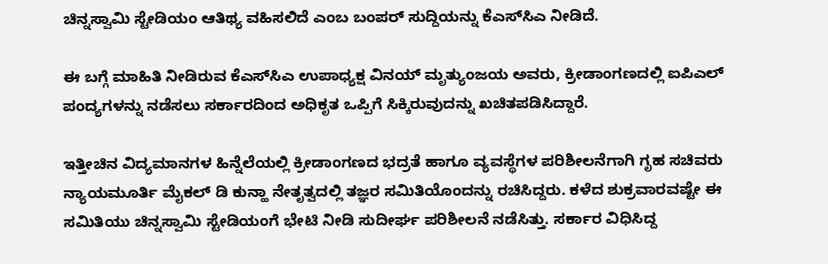ಚಿನ್ನಸ್ವಾಮಿ ಸ್ಟೇಡಿಯಂ ಆತಿಥ್ಯ ವಹಿಸಲಿದೆ ಎಂಬ ಬಂಪರ್ ಸುದ್ದಿಯನ್ನು ಕೆಎಸ್‌ಸಿಎ ನೀಡಿದೆ.

ಈ ಬಗ್ಗೆ ಮಾಹಿತಿ ನೀಡಿರುವ ಕೆಎಸ್‌ಸಿಎ ಉಪಾಧ್ಯಕ್ಷ ವಿನಯ್ ಮೃತ್ಯುಂಜಯ ಅವರು, ಕ್ರೀಡಾಂಗಣದಲ್ಲಿ ಐಪಿಎಲ್ ಪಂದ್ಯಗಳನ್ನು ನಡೆಸಲು ಸರ್ಕಾರದಿಂದ ಅಧಿಕೃತ ಒಪ್ಪಿಗೆ ಸಿಕ್ಕಿರುವುದನ್ನು ಖಚಿತಪಡಿಸಿದ್ದಾರೆ.

ಇತ್ತೀಚಿನ ವಿದ್ಯಮಾನಗಳ ಹಿನ್ನೆಲೆಯಲ್ಲಿ ಕ್ರೀಡಾಂಗಣದ ಭದ್ರತೆ ಹಾಗೂ ವ್ಯವಸ್ಥೆಗಳ ಪರಿಶೀಲನೆಗಾಗಿ ಗೃಹ ಸಚಿವರು ನ್ಯಾಯಮೂರ್ತಿ ಮೈಕಲ್ ಡಿ ಕುನ್ಹಾ ನೇತೃತ್ವದಲ್ಲಿ ತಜ್ಞರ ಸಮಿತಿಯೊಂದನ್ನು ರಚಿಸಿದ್ದರು. ಕಳೆದ ಶುಕ್ರವಾರವಷ್ಟೇ ಈ ಸಮಿತಿಯು ಚಿನ್ನಸ್ವಾಮಿ ಸ್ಟೇಡಿಯಂಗೆ ಭೇಟಿ ನೀಡಿ ಸುದೀರ್ಘ ಪರಿಶೀಲನೆ ನಡೆಸಿತ್ತು. ಸರ್ಕಾರ ವಿಧಿಸಿದ್ದ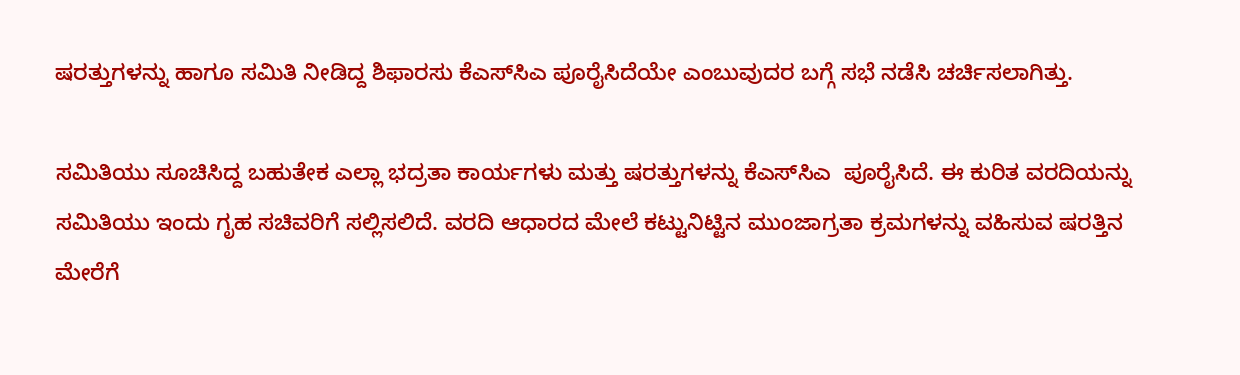ಷರತ್ತುಗಳನ್ನು ಹಾಗೂ ಸಮಿತಿ ನೀಡಿದ್ದ ಶಿಫಾರಸು ಕೆಎಸ್‌ಸಿಎ ಪೂರೈಸಿದೆಯೇ ಎಂಬುವುದರ ಬಗ್ಗೆ ಸಭೆ ನಡೆಸಿ ಚರ್ಚಿಸಲಾಗಿತ್ತು.

ಸಮಿತಿಯು ಸೂಚಿಸಿದ್ದ ಬಹುತೇಕ ಎಲ್ಲಾ ಭದ್ರತಾ ಕಾರ್ಯಗಳು ಮತ್ತು ಷರತ್ತುಗಳನ್ನು ಕೆಎಸ್‌ಸಿಎ  ಪೂರೈಸಿದೆ. ಈ ಕುರಿತ ವರದಿಯನ್ನು ಸಮಿತಿಯು ಇಂದು ಗೃಹ ಸಚಿವರಿಗೆ ಸಲ್ಲಿಸಲಿದೆ. ವರದಿ ಆಧಾರದ ಮೇಲೆ ಕಟ್ಟುನಿಟ್ಟಿನ ಮುಂಜಾಗ್ರತಾ ಕ್ರಮಗಳನ್ನು ವಹಿಸುವ ಷರತ್ತಿನ ಮೇರೆಗೆ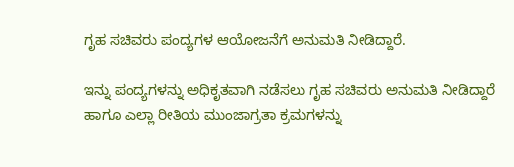ಗೃಹ ಸಚಿವರು ಪಂದ್ಯಗಳ ಆಯೋಜನೆಗೆ ಅನುಮತಿ ನೀಡಿದ್ದಾರೆ.

ಇನ್ನು ಪಂದ್ಯಗಳನ್ನು ಅಧಿಕೃತವಾಗಿ ನಡೆಸಲು ಗೃಹ ಸಚಿವರು ಅನುಮತಿ ನೀಡಿದ್ದಾರೆ ಹಾಗೂ ಎಲ್ಲಾ ರೀತಿಯ ಮುಂಜಾಗ್ರತಾ ಕ್ರಮಗಳನ್ನು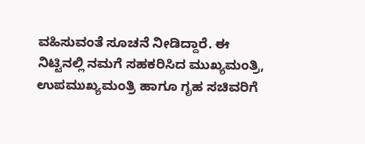ವಹಿಸುವಂತೆ ಸೂಚನೆ ನೀಡಿದ್ದಾರೆ. ಈ ನಿಟ್ಟಿನಲ್ಲಿ ನಮಗೆ ಸಹಕರಿಸಿದ ಮುಖ್ಯಮಂತ್ರಿ, ಉಪಮುಖ್ಯಮಂತ್ರಿ ಹಾಗೂ ಗೃಹ ಸಚಿವರಿಗೆ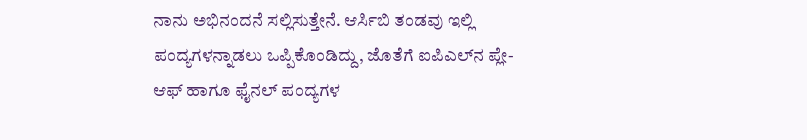ನಾನು ಅಭಿನಂದನೆ ಸಲ್ಲಿಸುತ್ತೇನೆ. ಆರ್ಸಿಬಿ ತಂಡವು ಇಲ್ಲಿ ಪಂದ್ಯಗಳನ್ನಾಡಲು ಒಪ್ಪಿಕೊಂಡಿದ್ದು, ಜೊತೆಗೆ ಐಪಿಎಲ್‌ನ ಪ್ಲೇ-ಆಫ್ ಹಾಗೂ ಫೈನಲ್ ಪಂದ್ಯಗಳ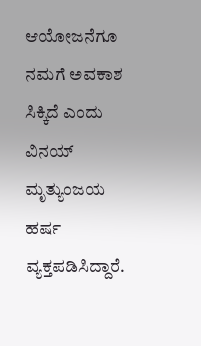ಆಯೋಜನೆಗೂ ನಮಗೆ ಅವಕಾಶ ಸಿಕ್ಕಿದೆ ಎಂದು ವಿನಯ್ ಮೃತ್ಯುಂಜಯ ಹರ್ಷ ವ್ಯಕ್ತಪಡಿಸಿದ್ದಾರೆ.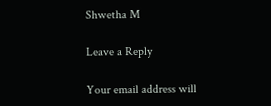Shwetha M

Leave a Reply

Your email address will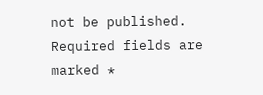not be published. Required fields are marked *